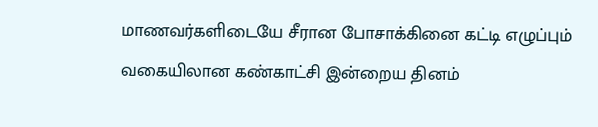மாணவர்களிடையே சீரான போசாக்கினை கட்டி எழுப்பும் வகையிலான கண்காட்சி இன்றைய தினம்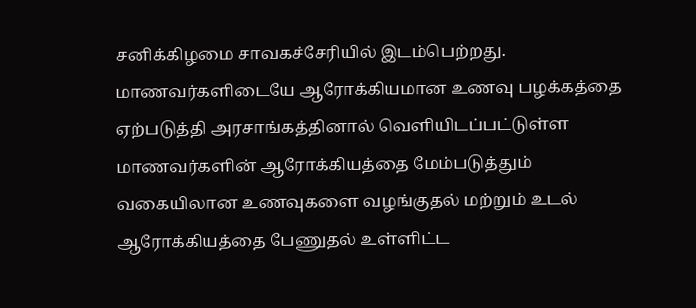சனிக்கிழமை சாவகச்சேரியில் இடம்பெற்றது.
மாணவர்களிடையே ஆரோக்கியமான உணவு பழக்கத்தை ஏற்படுத்தி அரசாங்கத்தினால் வெளியிடப்பட்டுள்ள மாணவர்களின் ஆரோக்கியத்தை மேம்படுத்தும் வகையிலான உணவுகளை வழங்குதல் மற்றும் உடல் ஆரோக்கியத்தை பேணுதல் உள்ளிட்ட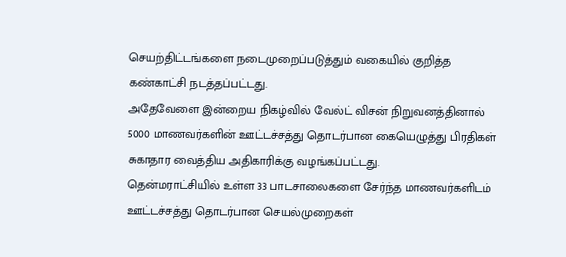செயற்திட்டங்களை நடைமுறைப்படுத்தும் வகையில் குறித்த கண்காட்சி நடத்தப்பட்டது.
அதேவேளை இன்றைய நிகழ்வில் வேல்ட் விசன் நிறுவனத்தினால் 5000 மாணவர்களின் ஊட்டச்சத்து தொடர்பான கையெழுத்து பிரதிகள் சுகாதார வைத்திய அதிகாரிக்கு வழங்கப்பட்டது.
தென்மராட்சியில் உள்ள 33 பாடசாலைகளை சேர்ந்த மாணவர்களிடம் ஊட்டச்சத்து தொடர்பான செயல்முறைகள்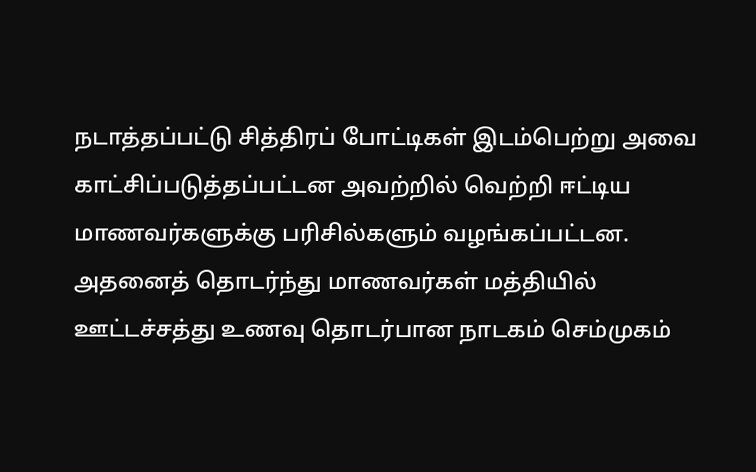நடாத்தப்பட்டு சித்திரப் போட்டிகள் இடம்பெற்று அவை காட்சிப்படுத்தப்பட்டன அவற்றில் வெற்றி ஈட்டிய மாணவர்களுக்கு பரிசில்களும் வழங்கப்பட்டன.
அதனைத் தொடர்ந்து மாணவர்கள் மத்தியில் ஊட்டச்சத்து உணவு தொடர்பான நாடகம் செம்முகம்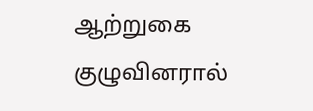ஆற்றுகை குழுவினரால்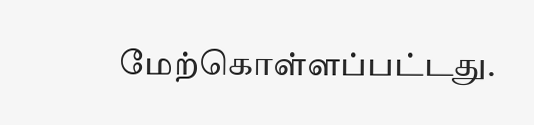மேற்கொள்ளப்பட்டது.